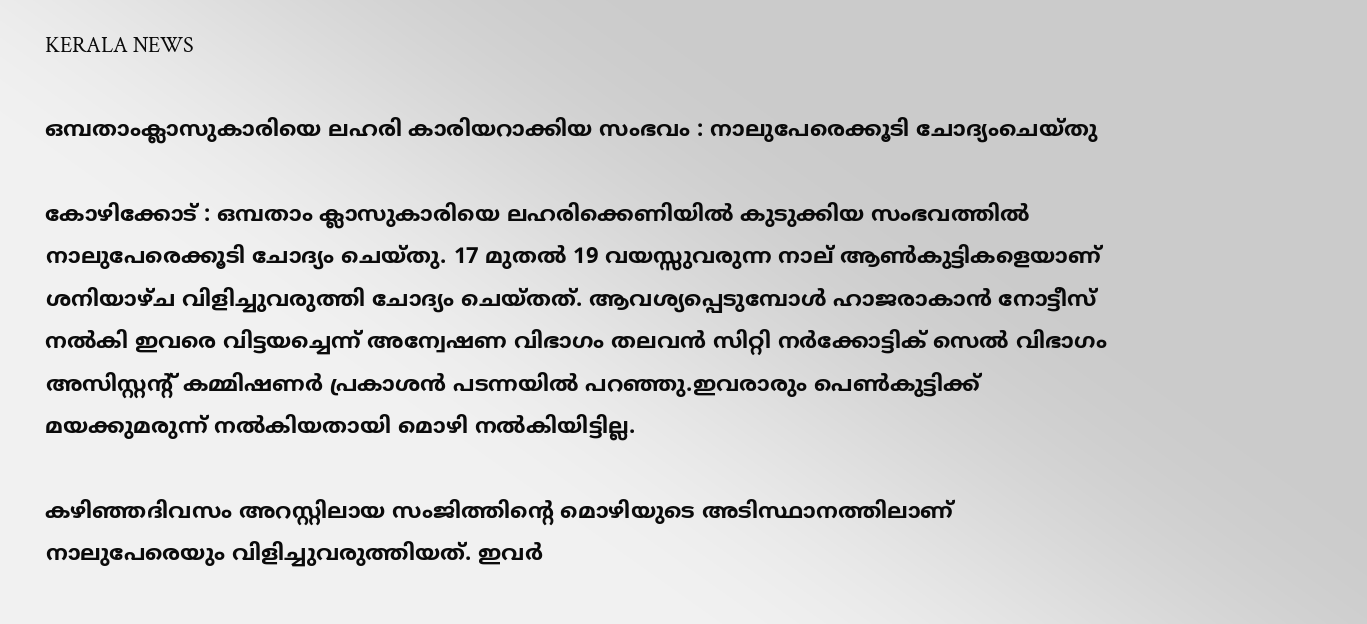KERALA NEWS

ഒമ്പതാംക്ലാസുകാരിയെ ലഹരി കാരിയറാക്കിയ സംഭവം : നാലുപേരെക്കൂടി ചോദ്യംചെയ്തു

കോഴിക്കോട് : ഒമ്പതാം ക്ലാസുകാരിയെ ലഹരിക്കെണിയിൽ കുടുക്കിയ സംഭവത്തിൽ നാലുപേരെക്കൂടി ചോദ്യം ചെയ്തു. 17 മുതൽ 19 വയസ്സുവരുന്ന നാല് ആൺകുട്ടികളെയാണ് ശനിയാഴ്ച വിളിച്ചുവരുത്തി ചോദ്യം ചെയ്തത്. ആവശ്യപ്പെടുമ്പോൾ ഹാജരാകാൻ നോട്ടീസ് നൽകി ‌ഇവരെ വിട്ടയച്ചെന്ന് അന്വേഷണ വിഭാഗം തലവൻ സിറ്റി നർക്കോട്ടിക് സെൽ വിഭാഗം അസിസ്റ്റന്റ് കമ്മിഷണർ പ്രകാശൻ പടന്നയിൽ പറഞ്ഞു.ഇവരാരും പെൺകുട്ടിക്ക് മയക്കുമരുന്ന് നൽകിയതായി മൊഴി നൽകിയിട്ടില്ല.

കഴിഞ്ഞദിവസം അറസ്റ്റിലായ സംജിത്തിന്റെ മൊഴിയുടെ അടിസ്ഥാനത്തിലാണ് നാലുപേരെയും വിളിച്ചുവരുത്തിയത്. ഇവർ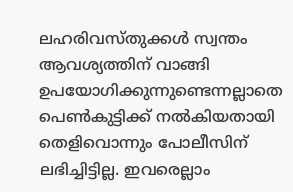ലഹരിവസ്തുക്കൾ സ്വന്തം ആവശ്യത്തിന് വാങ്ങി ഉപയോഗിക്കുന്നുണ്ടെന്നല്ലാതെ പെൺകുട്ടിക്ക് നൽകിയതായി തെളിവൊന്നും പോലീസിന് ലഭിച്ചിട്ടില്ല. ഇവരെല്ലാം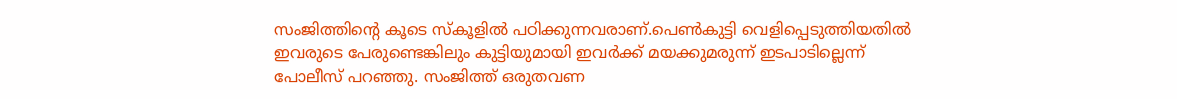സംജിത്തിന്റെ കൂടെ സ്കൂളിൽ പഠിക്കുന്നവരാണ്.പെൺകുട്ടി വെളിപ്പെടുത്തിയതിൽ ഇവരുടെ പേരുണ്ടെങ്കിലും കുട്ടിയുമായി ഇവർക്ക് മയക്കുമരുന്ന് ഇടപാടില്ലെന്ന് പോലീസ് പറഞ്ഞു. സംജിത്ത് ഒരുതവണ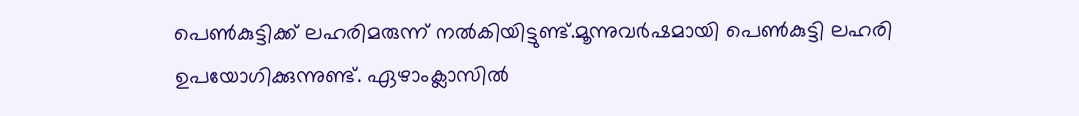പെൺകുട്ടിക്ക് ലഹരിമരുന്ന് നൽകിയിട്ടുണ്ട്.മൂന്നുവർഷമായി പെൺകുട്ടി ലഹരി ഉപയോഗിക്കുന്നുണ്ട്. ഏഴാംക്ലാസിൽ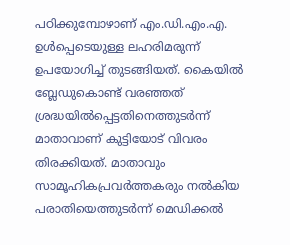പഠിക്കുമ്പോഴാണ് എം.ഡി.എം.എ. ഉൾപ്പെടെയുള്ള ലഹരിമരുന്ന് ഉപയോഗിച്ച് തുടങ്ങിയത്. കൈയിൽ ബ്ലേഡുകൊണ്ട് വരഞ്ഞത് ശ്രദ്ധയിൽപ്പെട്ടതിനെത്തുടർന്ന് മാതാവാണ് കുട്ടിയോട് വിവരം തിരക്കിയത്. മാതാവും സാമൂഹികപ്രവർത്തകരും നൽകിയ പരാതിയെത്തുടർന്ന് മെഡിക്കൽ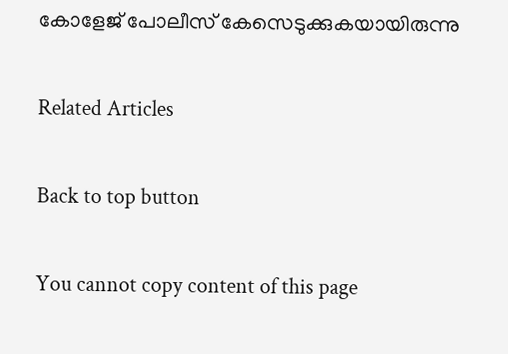കോളേജ് പോലീസ് കേസെടുക്കുകയായിരുന്നു

Related Articles

Back to top button

You cannot copy content of this page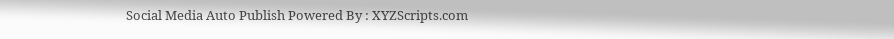Social Media Auto Publish Powered By : XYZScripts.com